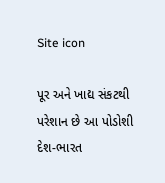Site icon

પૂર અને ખાદ્ય સંકટથી પરેશાન છે આ પોડોશી દેશ-ભારત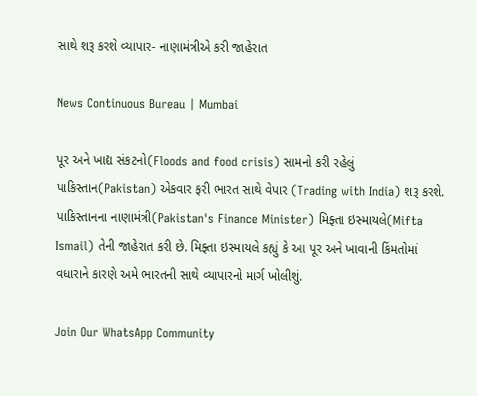સાથે શરૂ કરશે વ્યાપાર- નાણામંત્રીએ કરી જાહેરાત

News Continuous Bureau | Mumbai

પૂર અને ખાદ્ય સંકટનો(Floods and food crisis) સામનો કરી રહેલું પાકિસ્તાન(Pakistan) એકવાર ફરી ભારત સાથે વેપાર (Trading with India) શરૂ કરશે. પાકિસ્તાનના નાણામંત્રી(Pakistan's Finance Minister) મિફ્તા ઇસ્માયલે(Mifta Ismail) તેની જાહેરાત કરી છે. મિફ્તા ઇસ્માયલે કહ્યું કે આ પૂર અને ખાવાની કિંમતોમાં વધારાને કારણે અમે ભારતની સાથે વ્યાપારનો માર્ગ ખોલીશું.

Join Our WhatsApp Community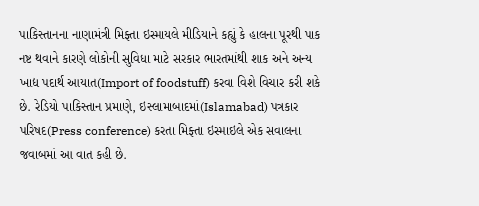પાકિસ્તાનના નાણામંત્રી મિફ્તા ઇસ્માયલે મીડિયાને કહ્યું કે હાલના પૂરથી પાક નષ્ટ થવાને કારણે લોકોની સુવિધા માટે સરકાર ભારતમાંથી શાક અને અન્ય ખાદ્ય પદાર્થ આયાત(Import of foodstuff) કરવા વિશે વિચાર કરી શકે છે. રેડિયો પાકિસ્તાન પ્રમાણે, ઇસ્લામાબાદમાં(Islamabad) પત્રકાર પરિષદ(Press conference) કરતા મિફ્તા ઇસ્માઇલે એક સવાલના જવાબમાં આ વાત કહી છે.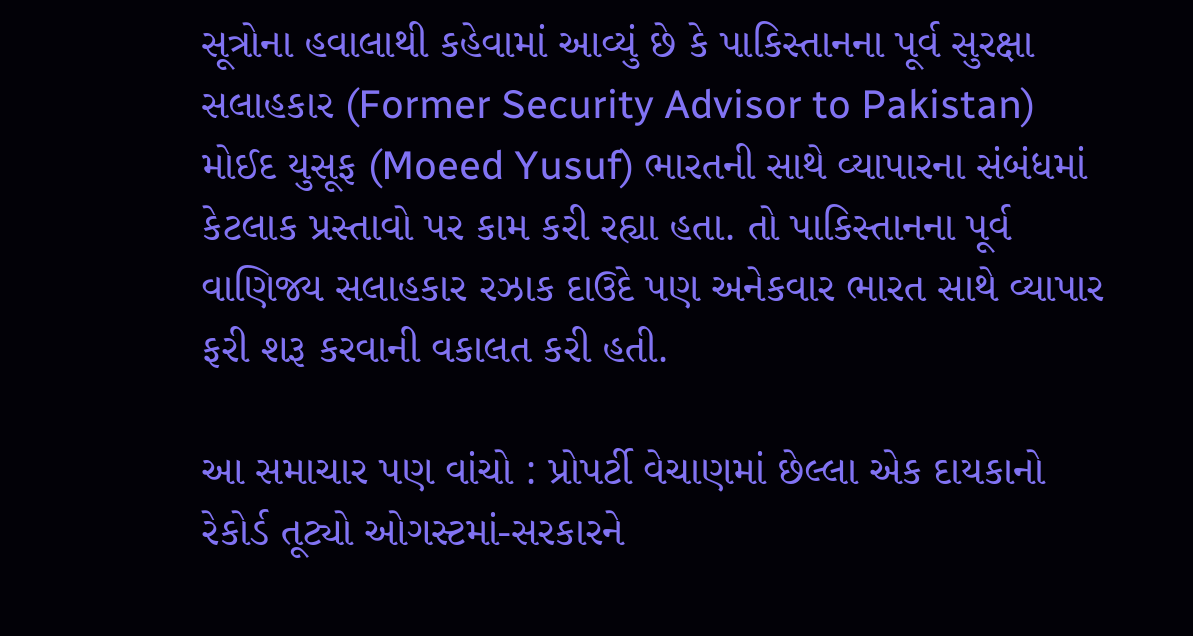સૂત્રોના હવાલાથી કહેવામાં આવ્યું છે કે પાકિસ્તાનના પૂર્વ સુરક્ષા સલાહકાર (Former Security Advisor to Pakistan) મોઈદ યુસૂફ (Moeed Yusuf) ભારતની સાથે વ્યાપારના સંબંધમાં કેટલાક પ્રસ્તાવો પર કામ કરી રહ્યા હતા. તો પાકિસ્તાનના પૂર્વ વાણિજ્ય સલાહકાર રઝાક દાઉદે પણ અનેકવાર ભારત સાથે વ્યાપાર ફરી શરૂ કરવાની વકાલત કરી હતી.

આ સમાચાર પણ વાંચો : પ્રોપર્ટી વેચાણમાં છેલ્લા એક દાયકાનો રેકોર્ડ તૂટ્યો ઓગસ્ટમાં-સરકારને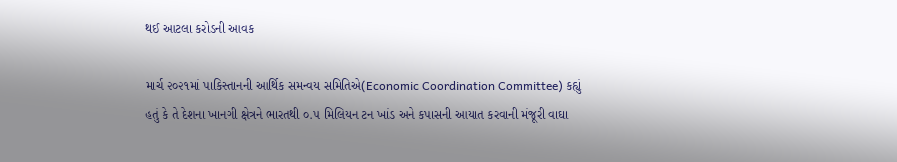થઈ આટલા કરોડની આવક

માર્ચ ૨૦૨૧માં પાકિસ્તાનની આર્થિક સમન્વય સમિતિએ(Economic Coordination Committee) કહ્યું હતું કે તે દેશના ખાનગી ક્ષેત્રને ભારતથી ૦.૫ મિલિયન ટન ખાંડ અને કપાસની આયાત કરવાની મંજૂરી વાઘા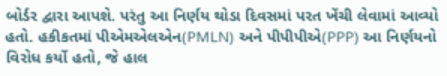બોર્ડર દ્વારા આપશે. પરંતુ આ નિર્ણય થોડા દિવસમાં પરત ખેંચી લેવામાં આવ્યો હતો. હકીકતમાં પીએમએલએન(PMLN) અને પીપીપીએ(PPP) આ નિર્ણયનો વિરોધ કર્યો હતો, જે હાલ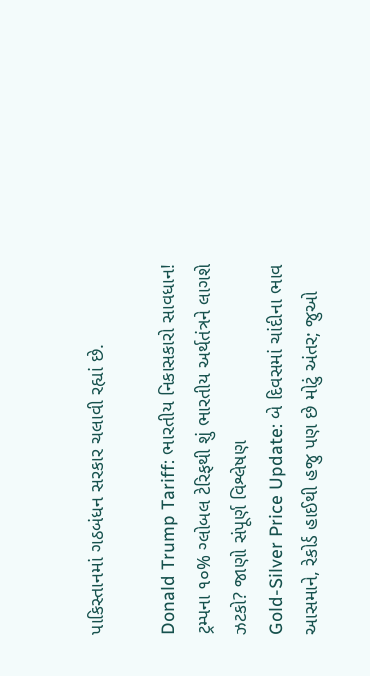પાકિસ્તાનમાં ગઠબંધન સરકાર ચલાવી રહ્યાં છે.

Donald Trump Tariff: ભારતીય નિકાસકારો સાવધાન! ટ્રમ્પના ૧૦% ગ્લોબલ ટેરિફથી શું ભારતીય અર્થતંત્રને લાગશે ઝટકો? જાણો સંપૂર્ણ વિશ્લેષણ
Gold-Silver Price Update: બે દિવસમાં ચાંદીના ભાવ આસમાને, રેકોર્ડ હાઈથી હજુ પણ છે મોટું અંતર; જુઓ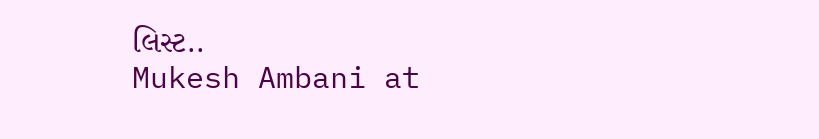લિસ્ટ..
Mukesh Ambani at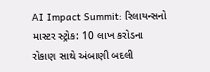AI Impact Summit: રિલાયન્સનો માસ્ટર સ્ટ્રોક: 10 લાખ કરોડના રોકાણ સાથે અંબાણી બદલી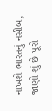નાખશે ભારતનું નસીબ, જાણો શું છે પૂરો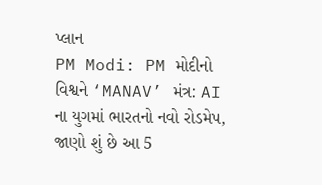પ્લાન
PM Modi: PM મોદીનો વિશ્વને ‘MANAV’ મંત્ર: AI ના યુગમાં ભારતનો નવો રોડમેપ, જાણો શું છે આ 5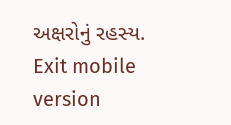અક્ષરોનું રહસ્ય.
Exit mobile version